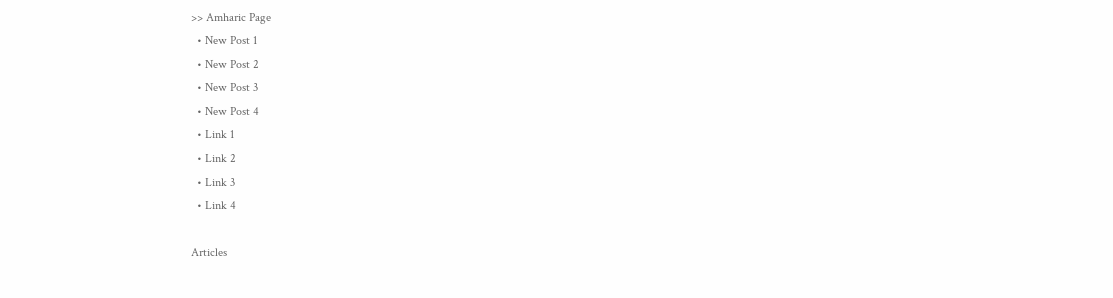>> Amharic Page
  • New Post 1
  • New Post 2
  • New Post 3
  • New Post 4
  • Link 1
  • Link 2
  • Link 3
  • Link 4

Articles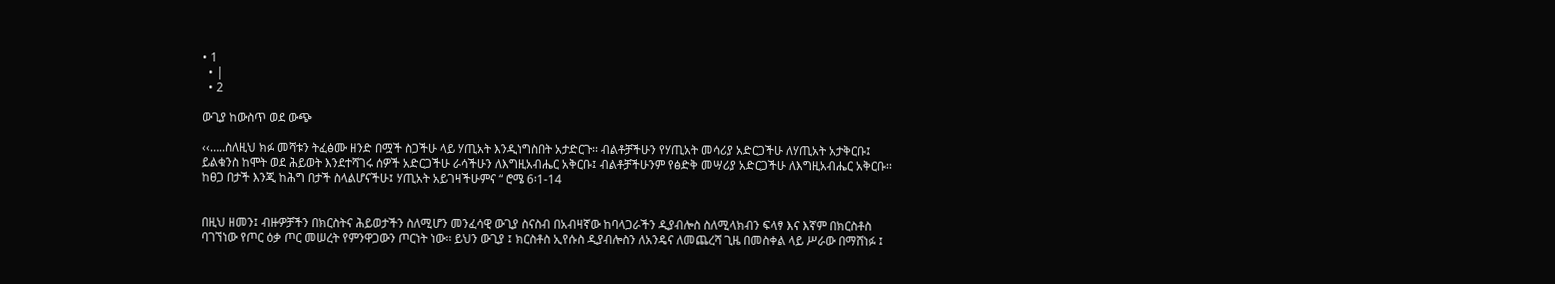• 1
  • |
  • 2

ውጊያ ከውስጥ ወደ ውጭ

‹‹…..ስለዚህ ክፉ መሻቱን ትፈፅሙ ዘንድ በሟች ስጋችሁ ላይ ሃጢአት እንዲነግስበት አታድርጉ፡፡ ብልቶቻችሁን የሃጢአት መሳሪያ አድርጋችሁ ለሃጢአት አታቅርቡ፤ ይልቁንስ ከሞት ወደ ሕይወት እንደተሻገሩ ሰዎች አድርጋችሁ ራሳችሁን ለእግዚአብሔር አቅርቡ፤ ብልቶቻችሁንም የፅድቅ መሣሪያ አድርጋችሁ ለእግዚአብሔር አቅርቡ፡፡ ከፀጋ በታች እንጂ ከሕግ በታች ስላልሆናችሁ፤ ሃጢአት አይገዛችሁምና “ ሮሜ 6፡1-14


በዚህ ዘመን፤ ብዙዎቻችን በክርስትና ሕይወታችን ስለሚሆን መንፈሳዊ ውጊያ ስናስብ በአብዛኛው ከባላጋራችን ዲያብሎስ ስለሚላክብን ፍላፃ እና እኛም በክርስቶስ ባገኘነው የጦር ዕቃ ጦር መሠረት የምንዋጋውን ጦርነት ነው፡፡ ይህን ውጊያ ፤ ክርስቶስ ኢየሱስ ዲያብሎስን ለአንዴና ለመጨረሻ ጊዜ በመስቀል ላይ ሥራው በማሸነፉ ፤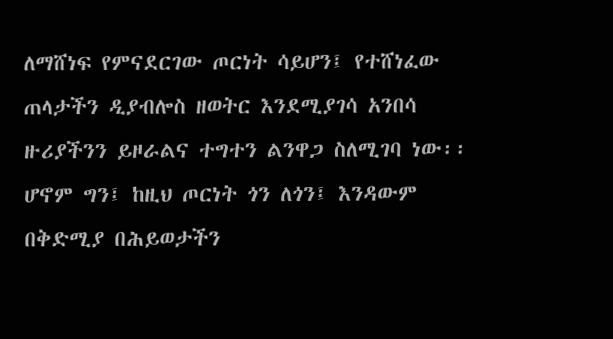ለማሸነፍ የምናደርገው ጦርነት ሳይሆን፤ የተሸነፈው ጠላታችን ዲያብሎስ ዘወትር እንደሚያገሳ አንበሳ ዙሪያችንን ይዞራልና ተግተን ልንዋጋ ስለሚገባ ነው፡፡ ሆኖም ግን፤ ከዚህ ጦርነት ጎን ለጎን፤ እንዳውም በቅድሚያ በሕይወታችን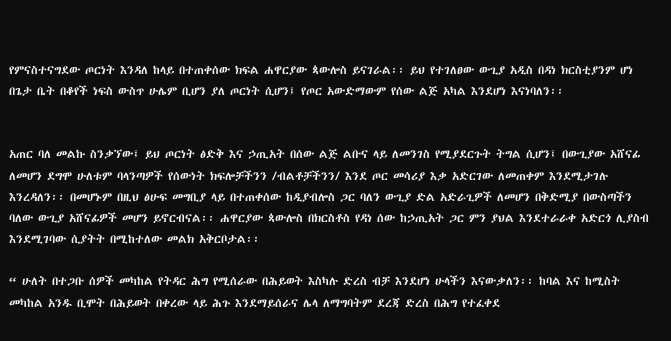የምናስተናግደው ጦርነት እንዳለ ከላይ በተጠቀሰው ክፍል ሐዋርያው ጳውሎስ ይናገራል፡፡ ይህ የተገለፀው ውጊያ አዲስ በዳነ ክርስቲያንም ሆነ በጌታ ቤት በቆየች ነፍስ ውስጥ ሁሌም ቢሆን ያለ ጦርነት ሲሆን፤ የጦር አውድማውም የሰው ልጅ አካል እንደሆነ እናነባለን፡፡


አጠር ባለ መልኩ ስንቃኘው፤ ይህ ጦርነት ፅድቅ እና ኃጢአት በሰው ልጅ ልቡና ላይ ለመንገስ የሚያደርጉት ትግል ሲሆን፤ በውጊያው አሸናፊ ለመሆን ደግሞ ሁለቱም ባላንጣዎች የሰውነት ክፍሎቻችንን /ብልቶቻችንን/ እንደ ጦር መሳሪያ እቃ አድርገው ለመጠቀም እንደሚታገሉ እንረዳለን፡፡ በመሆኑም በዚህ ፅሁፍ መግቢያ ላይ በተጠቀሰው ከዲያብሎስ ጋር ባለን ውጊያ ድል አድራጊዎች ለመሆን በቅድሚያ በውስጣችን ባለው ውጊያ አሸናፊዎች መሆን ይኖርብናል፡፡ ሐዋርያው ጳውሎስ በክርስቶስ የዳነ ሰው ከኃጢአት ጋር ምን ያህል እንደተራራቀ አድርጎ ሊያስብ እንደሚገባው ሲያትት በሚከተለው መልክ አቅርቦታል፡፡

“ ሁለት በተጋቡ ሰዎች መካከል የትዳር ሕግ የሚሰራው በሕይወት እስካሉ ድረስ ብቻ እንደሆነ ሁላችን እናውቃለን፡፡ ከባል እና ከሚስት መካከል አንዱ ቢሞት በሕይወት በቀረው ላይ ሕጉ እንደማይሰራና ሌላ ለማግባትም ደረጃ ድረስ በሕግ የተፈቀደ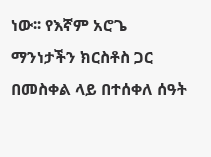ነው፡፡ የእኛም አሮጌ ማንነታችን ክርስቶስ ጋር በመስቀል ላይ በተሰቀለ ሰዓት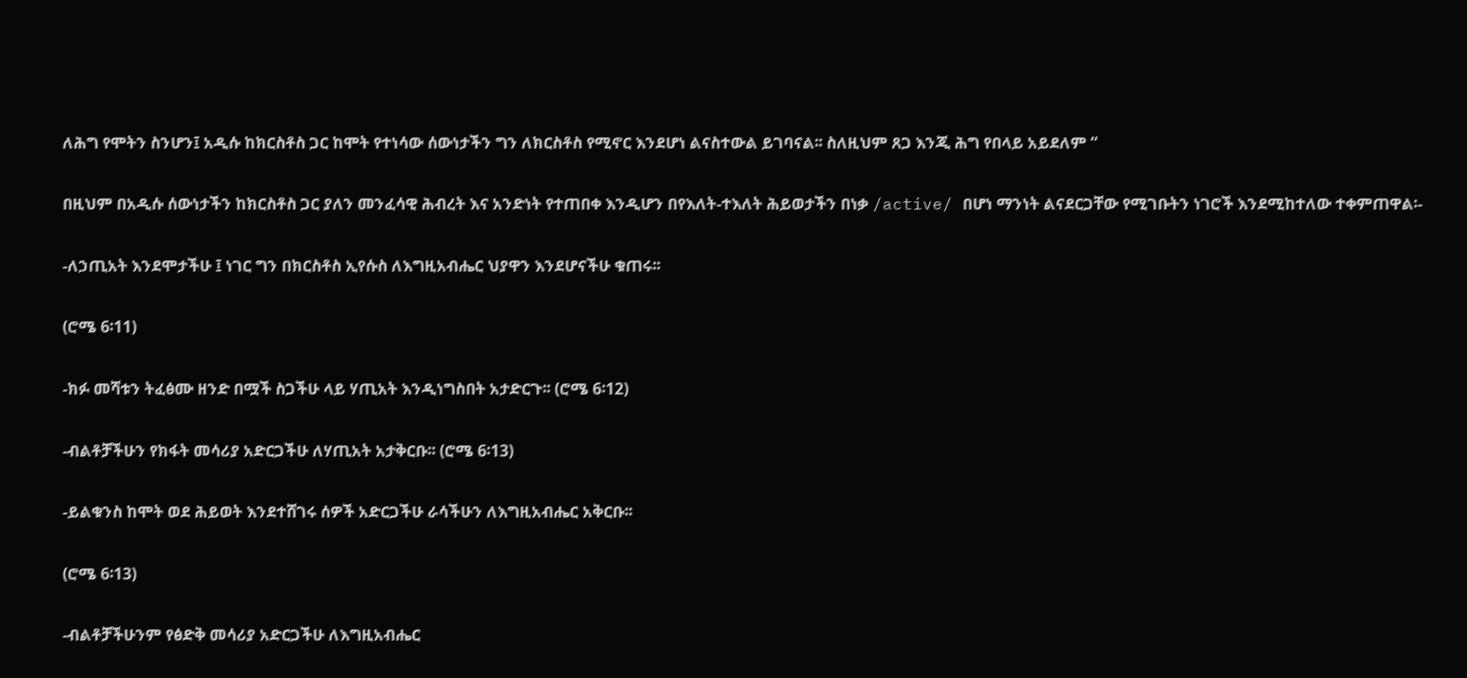ለሕግ የሞትን ስንሆን፤ አዲሱ ከክርስቶስ ጋር ከሞት የተነሳው ሰውነታችን ግን ለክርስቶስ የሚኖር እንደሆነ ልናስተውል ይገባናል፡፡ ስለዚህም ጸጋ እንጂ ሕግ የበላይ አይደለም “

በዚህም በአዲሱ ሰውነታችን ከክርስቶስ ጋር ያለን መንፈሳዊ ሕብረት እና አንድነት የተጠበቀ እንዲሆን በየእለት-ተእለት ሕይወታችን በነቃ /active/ በሆነ ማንነት ልናደርጋቸው የሚገቡትን ነገሮች እንደሚከተለው ተቀምጠዋል፡-

-ለኃጢአት እንደሞታችሁ ፤ ነገር ግን በክርስቶስ ኢየሱስ ለእግዚአብሔር ህያዋን እንደሆናችሁ ቁጠሩ፡፡

(ሮሜ 6፡11)

-ክፉ መሻቱን ትፈፅሙ ዘንድ በሟች ስጋችሁ ላይ ሃጢአት እንዲነግስበት አታድርጉ፡፡ (ሮሜ 6፡12)

-ብልቶቻችሁን የክፋት መሳሪያ አድርጋችሁ ለሃጢአት አታቅርቡ፡፡ (ሮሜ 6፡13)

-ይልቁንስ ከሞት ወደ ሕይወት እንደተሸገሩ ሰዎች አድርጋችሁ ራሳችሁን ለእግዚአብሔር አቅርቡ፡፡

(ሮሜ 6፡13)

-ብልቶቻችሁንም የፅድቅ መሳሪያ አድርጋችሁ ለእግዚአብሔር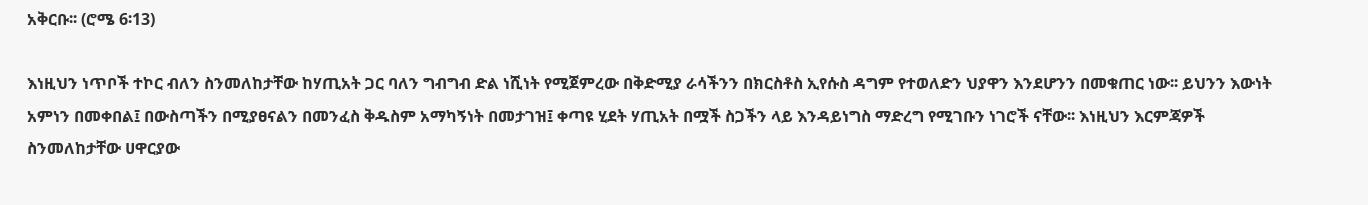አቅርቡ፡፡ (ሮሜ 6፡13)

እነዚህን ነጥቦች ተኮር ብለን ስንመለከታቸው ከሃጢአት ጋር ባለን ግብግብ ድል ነሺነት የሚጀምረው በቅድሚያ ራሳችንን በክርስቶስ ኢየሱስ ዳግም የተወለድን ህያዋን እንደሆንን በመቁጠር ነው፡፡ ይህንን እውነት አምነን በመቀበል፤ በውስጣችን በሚያፀናልን በመንፈስ ቅዱስም አማካኝነት በመታገዝ፤ ቀጣዩ ሂደት ሃጢአት በሟች ስጋችን ላይ እንዳይነግስ ማድረግ የሚገቡን ነገሮች ናቸው፡፡ እነዚህን እርምጃዎች ስንመለከታቸው ሀዋርያው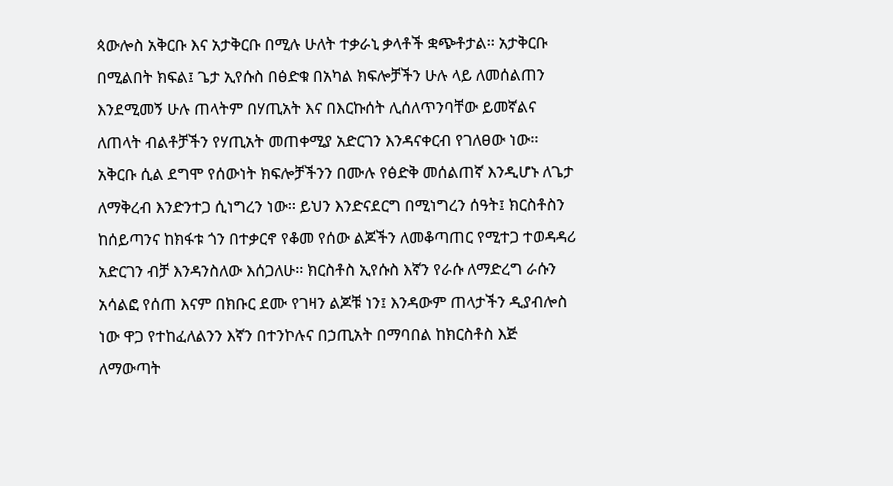ጳውሎስ አቅርቡ እና አታቅርቡ በሚሉ ሁለት ተቃራኒ ቃላቶች ቋጭቶታል፡፡ አታቅርቡ በሚልበት ክፍል፤ ጌታ ኢየሱስ በፅድቁ በአካል ክፍሎቻችን ሁሉ ላይ ለመሰልጠን እንደሚመኝ ሁሉ ጠላትም በሃጢአት እና በእርኩሰት ሊሰለጥንባቸው ይመኛልና ለጠላት ብልቶቻችን የሃጢአት መጠቀሚያ አድርገን እንዳናቀርብ የገለፀው ነው፡፡ አቅርቡ ሲል ደግሞ የሰውነት ክፍሎቻችንን በሙሉ የፅድቅ መሰልጠኛ እንዲሆኑ ለጌታ ለማቅረብ እንድንተጋ ሲነግረን ነው፡፡ ይህን እንድናደርግ በሚነግረን ሰዓት፤ ክርስቶስን ከሰይጣንና ከክፋቱ ጎን በተቃርኖ የቆመ የሰው ልጆችን ለመቆጣጠር የሚተጋ ተወዳዳሪ አድርገን ብቻ እንዳንስለው እሰጋለሁ፡፡ ክርስቶስ ኢየሱስ እኛን የራሱ ለማድረግ ራሱን አሳልፎ የሰጠ እናም በክቡር ደሙ የገዛን ልጆቹ ነን፤ እንዳውም ጠላታችን ዲያብሎስ ነው ዋጋ የተከፈለልንን እኛን በተንኮሉና በኃጢአት በማባበል ከክርስቶስ እጅ ለማውጣት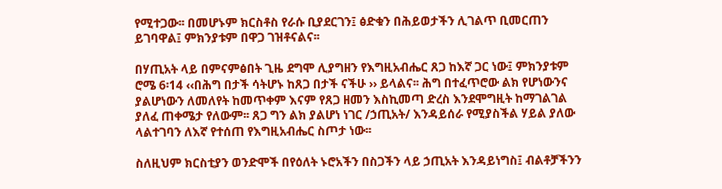የሚተጋው፡፡ በመሆኑም ክርስቶስ የራሱ ቢያደርገን፤ ፅድቁን በሕይወታችን ሊገልጥ ቢመርጠን ይገባዋል፤ ምክንያቱም በዋጋ ገዝቶናልና፡፡

በሃጢአት ላይ በምናምፅበት ጊዜ ደግሞ ሊያግዘን የእግዚአብሔር ጸጋ ከእኛ ጋር ነው፤ ምክንያቱም ሮሜ 6፡14 ‹‹በሕግ በታች ሳትሆኑ ከጸጋ በታች ናችሁ ›› ይላልና፡፡ ሕግ በተፈጥሮው ልክ የሆነውንና ያልሆነውን ለመለየት ከመጥቀም እናም የጸጋ ዘመን እስኪመጣ ድረስ እንደሞግዚት ከማገልገል ያለፈ ጠቀሜታ የለውም፡፡ ጸጋ ግን ልክ ያልሆነ ነገር /ኃጢአት/ እንዳይሰራ የሚያስችል ሃይል ያለው ላልተገባን ለእኛ የተሰጠ የእግዚአብሔር ስጦታ ነው፡፡

ስለዚህም ክርስቲያን ወንድሞች በየዕለት ኑሮአችን በስጋችን ላይ ኃጢአት እንዳይነግስ፤ ብልቶቻችንን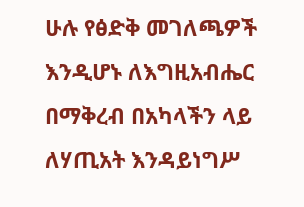ሁሉ የፅድቅ መገለጫዎች እንዲሆኑ ለእግዚአብሔር በማቅረብ በአካላችን ላይ ለሃጢአት እንዳይነግሥ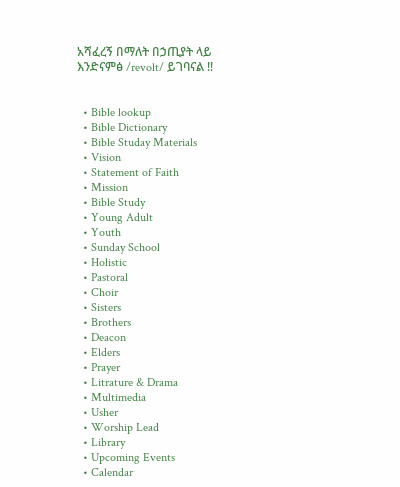አሻፈረኝ በማለት በኃጢያት ላይ እንድናምፅ /revolt/ ይገባናል !!


  • Bible lookup
  • Bible Dictionary
  • Bible Studay Materials
  • Vision
  • Statement of Faith
  • Mission
  • Bible Study
  • Young Adult
  • Youth
  • Sunday School
  • Holistic
  • Pastoral
  • Choir
  • Sisters
  • Brothers
  • Deacon
  • Elders
  • Prayer
  • Litrature & Drama
  • Multimedia
  • Usher
  • Worship Lead
  • Library
  • Upcoming Events
  • Calendar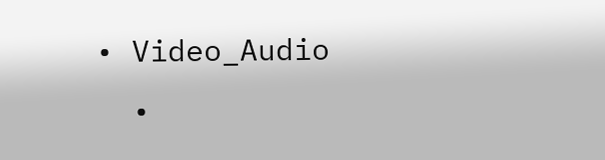• Video_Audio
  •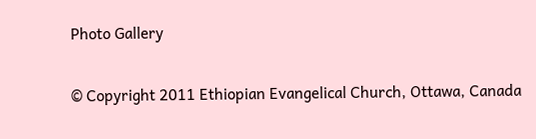Photo Gallery

© Copyright 2011 Ethiopian Evangelical Church, Ottawa, Canada